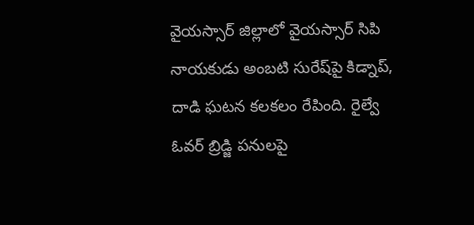వైయస్సార్ జిల్లాలో వైయస్సార్ సిపి నాయకుడు అంబటి సురేష్‌పై కిడ్నాప్, దాడి ఘటన కలకలం రేపింది. రైల్వే ఓవర్ బ్రిడ్జి పనులపై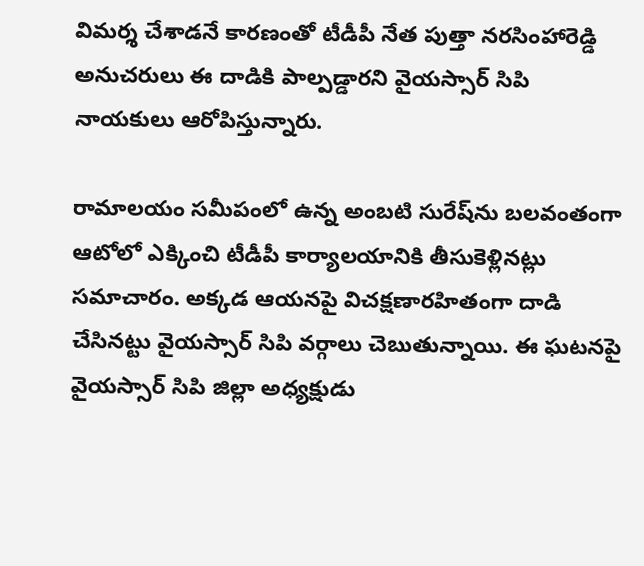విమర్శ చేశాడనే కారణంతో టీడీపీ నేత పుత్తా నరసింహారెడ్డి అనుచరులు ఈ దాడికి పాల్పడ్డారని వైయస్సార్ సిపి నాయకులు ఆరోపిస్తున్నారు.

రామాలయం సమీపంలో ఉన్న అంబటి సురేష్‌ను బలవంతంగా ఆటోలో ఎక్కించి టీడీపీ కార్యాలయానికి తీసుకెళ్లినట్లు సమాచారం. అక్కడ ఆయనపై విచక్షణారహితంగా దాడి చేసినట్టు వైయస్సార్ సిపి వర్గాలు చెబుతున్నాయి. ఈ ఘటనపై వైయస్సార్ సిపి జిల్లా అధ్యక్షుడు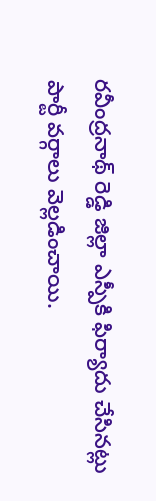రవీంద్రనాథ్ రెడ్డి జిల్లా ఎస్పీకి ఫిర్యాదు చేసినట్లు పార్టీ వర్గాలు వెల్లడించాయి.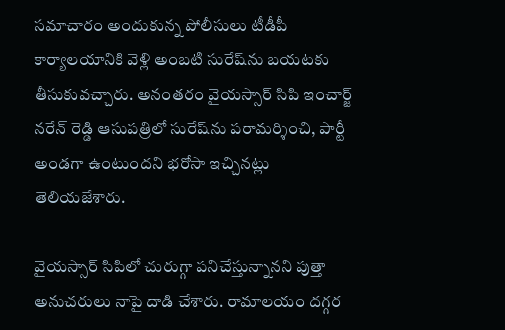సమాచారం అందుకున్న పోలీసులు టీడీపీ కార్యాలయానికి వెళ్లి అంబటి సురేష్‌ను బయటకు తీసుకువచ్చారు. అనంతరం వైయస్సార్ సిపి ఇంచార్జ్ నరేన్ రెడ్డి ఆసుపత్రిలో సురేష్‌ను పరామర్శించి, పార్టీ అండగా ఉంటుందని భరోసా ఇచ్చినట్లు తెలియజేశారు.

వైయస్సార్ సిపిలో చురుగ్గా పనిచేస్తున్నానని పుత్తా అనుచరులు నాపై దాడి చేశారు. రామాలయం దగ్గర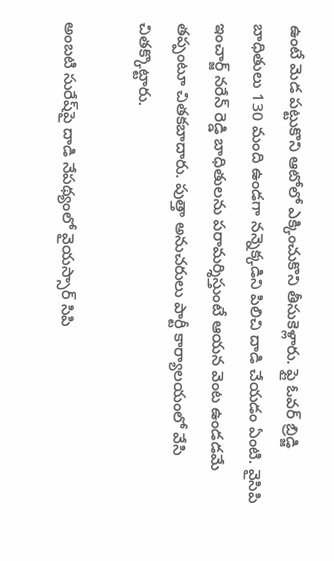ఉంటే మెడ పట్టుకొని ఆటోలో ఎక్కించుకొని తీసుకెళ్లారు. ఫ్లై ఓవర్ బ్రిడ్జి బాధితులు 130 మంది ఉండగా నన్నెక్కడిని పిలిచి దాడి చేయడం ఏంటి. వైసిపి ఇంచార్జ్ నరేన్ రెడ్డి బాధితులను పరామర్శిస్తుంటే ఆయన వెంట ఉండడమే తప్పంటూ చితకబాదారు. పుత్తా అనుచరులు పార్టీ కార్యాలయంలో వేసి చితక్కొట్టారు.

అంబటి సురేష్‌పై దాడి నేపథ్యంలో వైయస్సార్ సిపి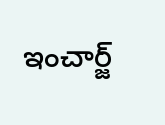ఇంచార్జ్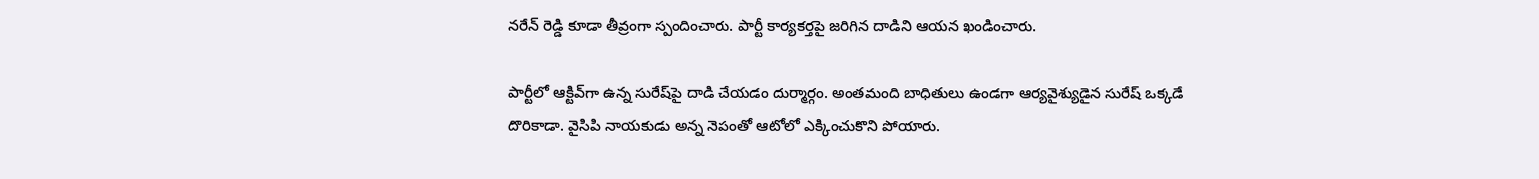నరేన్ రెడ్డి కూడా తీవ్రంగా స్పందించారు. పార్టీ కార్యకర్తపై జరిగిన దాడిని ఆయన ఖండించారు.

పార్టీలో ఆక్టివ్‌గా ఉన్న సురేష్‌పై దాడి చేయడం దుర్మార్గం. అంతమంది బాధితులు ఉండగా ఆర్యవైశ్యుడైన సురేష్ ఒక్కడే దొరికాడా. వైసిపి నాయకుడు అన్న నెపంతో ఆటోలో ఎక్కించుకొని పోయారు.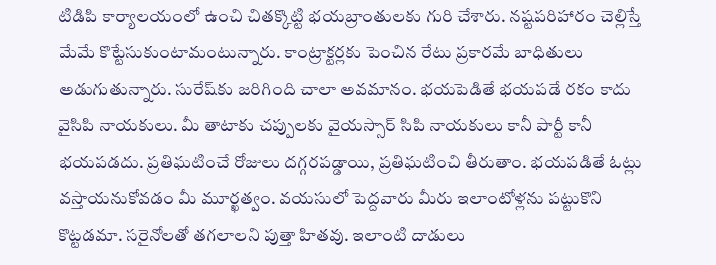టిడిపి కార్యాలయంలో ఉంచి చితక్కొట్టి భయబ్రాంతులకు గురి చేశారు. నష్టపరిహారం చెల్లిస్తే మేమే కొట్టేసుకుంటామంటున్నారు. కాంట్రాక్టర్లకు పెంచిన రేటు ప్రకారమే బాధితులు అడుగుతున్నారు. సురేష్‌కు జరిగింది చాలా అవమానం. భయపెడితే భయపడే రకం కాదు వైసిపి నాయకులు. మీ తాటాకు చప్పులకు వైయస్సార్ సిపి నాయకులు కానీ పార్టీ కానీ భయపడదు. ప్రతిఘటించే రోజులు దగ్గరపడ్డాయి, ప్రతిఘటించి తీరుతాం. భయపడితే ఓట్లు వస్తాయనుకోవడం మీ మూర్ఖత్వం. వయసులో పెద్దవారు మీరు ఇలాంటోళ్లను పట్టుకొని కొట్టడమా. సరైనోలతో తగలాలని పుత్తా హితవు. ఇలాంటి దాడులు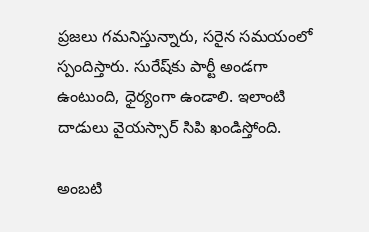ప్రజలు గమనిస్తున్నారు, సరైన సమయంలో స్పందిస్తారు. సురేష్‌కు పార్టీ అండగా ఉంటుంది, ధైర్యంగా ఉండాలి. ఇలాంటి దాడులు వైయస్సార్ సిపి ఖండిస్తోంది.

అంబటి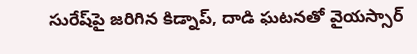సురేష్‌పై జరిగిన కిడ్నాప్, దాడి ఘటనతో వైయస్సార్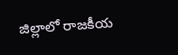జిల్లాలో రాజకీయ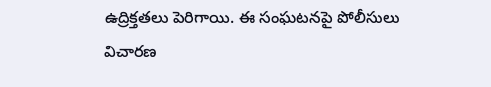ఉద్రిక్తతలు పెరిగాయి. ఈ సంఘటనపై పోలీసులు విచారణ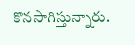కొనసాగిస్తున్నారు.